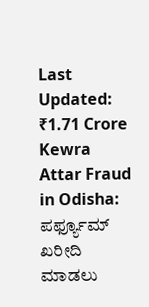Last Updated:
₹1.71 Crore Kewra Attar Fraud in Odisha: ಪರ್ಫ್ಯೂಮ್ ಖರೀದಿ ಮಾಡಲು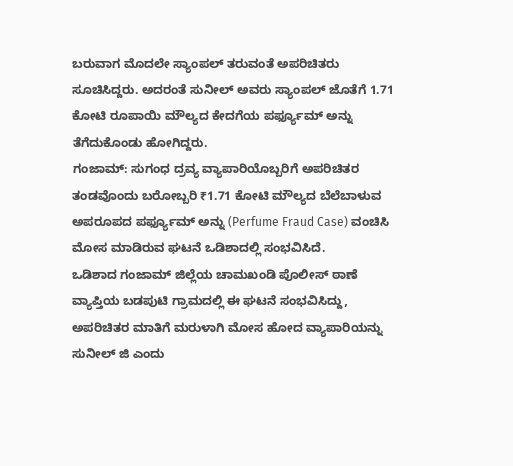ಬರುವಾಗ ಮೊದಲೇ ಸ್ಯಾಂಪಲ್ ತರುವಂತೆ ಅಪರಿಚಿತರು ಸೂಚಿಸಿದ್ದರು. ಅದರಂತೆ ಸುನೀಲ್ ಅವರು ಸ್ಯಾಂಪಲ್ ಜೊತೆಗೆ 1.71 ಕೋಟಿ ರೂಪಾಯಿ ಮೌಲ್ಯದ ಕೇದಗೆಯ ಪರ್ಫ್ಯೂಮ್ ಅನ್ನು ತೆಗೆದುಕೊಂಡು ಹೋಗಿದ್ದರು.
ಗಂಜಾಮ್: ಸುಗಂಧ ದ್ರವ್ಯ ವ್ಯಾಪಾರಿಯೊಬ್ಬರಿಗೆ ಅಪರಿಚಿತರ ತಂಡವೊಂದು ಬರೋಬ್ಬರಿ ₹1.71 ಕೋಟಿ ಮೌಲ್ಯದ ಬೆಲೆಬಾಳುವ ಅಪರೂಪದ ಪರ್ಫ್ಯೂಮ್ ಅನ್ನು (Perfume Fraud Case) ವಂಚಿಸಿ ಮೋಸ ಮಾಡಿರುವ ಘಟನೆ ಒಡಿಶಾದಲ್ಲಿ ಸಂಭವಿಸಿದೆ.
ಒಡಿಶಾದ ಗಂಜಾಮ್ ಜಿಲ್ಲೆಯ ಚಾಮಖಂಡಿ ಪೊಲೀಸ್ ಠಾಣೆ ವ್ಯಾಪ್ತಿಯ ಬಡಪುಟಿ ಗ್ರಾಮದಲ್ಲಿ ಈ ಘಟನೆ ಸಂಭವಿಸಿದ್ದು, ಅಪರಿಚಿತರ ಮಾತಿಗೆ ಮರುಳಾಗಿ ಮೋಸ ಹೋದ ವ್ಯಾಪಾರಿಯನ್ನು ಸುನೀಲ್ ಜಿ ಎಂದು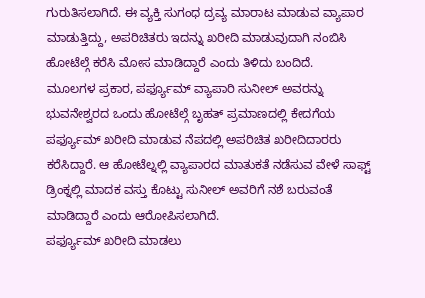ಗುರುತಿಸಲಾಗಿದೆ. ಈ ವ್ಯಕ್ತಿ ಸುಗಂಧ ದ್ರವ್ಯ ಮಾರಾಟ ಮಾಡುವ ವ್ಯಾಪಾರ ಮಾಡುತ್ತಿದ್ದು, ಅಪರಿಚಿತರು ಇದನ್ನು ಖರೀದಿ ಮಾಡುವುದಾಗಿ ನಂಬಿಸಿ ಹೋಟೆಲ್ಗೆ ಕರೆಸಿ ಮೋಸ ಮಾಡಿದ್ದಾರೆ ಎಂದು ತಿಳಿದು ಬಂದಿದೆ.
ಮೂಲಗಳ ಪ್ರಕಾರ, ಪರ್ಫ್ಯೂಮ್ ವ್ಯಾಪಾರಿ ಸುನೀಲ್ ಅವರನ್ನು ಭುವನೇಶ್ವರದ ಒಂದು ಹೋಟೆಲ್ಗೆ ಬೃಹತ್ ಪ್ರಮಾಣದಲ್ಲಿ ಕೇದಗೆಯ ಪರ್ಫ್ಯೂಮ್ ಖರೀದಿ ಮಾಡುವ ನೆಪದಲ್ಲಿ ಅಪರಿಚಿತ ಖರೀದಿದಾರರು ಕರೆಸಿದ್ದಾರೆ. ಆ ಹೋಟೆಲ್ನಲ್ಲಿ ವ್ಯಾಪಾರದ ಮಾತುಕತೆ ನಡೆಸುವ ವೇಳೆ ಸಾಫ್ಟ್ ಡ್ರಿಂಕ್ನಲ್ಲಿ ಮಾದಕ ವಸ್ತು ಕೊಟ್ಟು ಸುನೀಲ್ ಅವರಿಗೆ ನಶೆ ಬರುವಂತೆ ಮಾಡಿದ್ದಾರೆ ಎಂದು ಆರೋಪಿಸಲಾಗಿದೆ.
ಪರ್ಫ್ಯೂಮ್ ಖರೀದಿ ಮಾಡಲು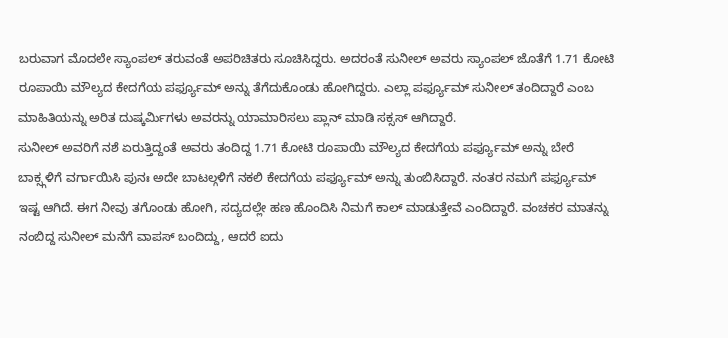ಬರುವಾಗ ಮೊದಲೇ ಸ್ಯಾಂಪಲ್ ತರುವಂತೆ ಅಪರಿಚಿತರು ಸೂಚಿಸಿದ್ದರು. ಅದರಂತೆ ಸುನೀಲ್ ಅವರು ಸ್ಯಾಂಪಲ್ ಜೊತೆಗೆ 1.71 ಕೋಟಿ ರೂಪಾಯಿ ಮೌಲ್ಯದ ಕೇದಗೆಯ ಪರ್ಫ್ಯೂಮ್ ಅನ್ನು ತೆಗೆದುಕೊಂಡು ಹೋಗಿದ್ದರು. ಎಲ್ಲಾ ಪರ್ಫ್ಯೂಮ್ ಸುನೀಲ್ ತಂದಿದ್ದಾರೆ ಎಂಬ ಮಾಹಿತಿಯನ್ನು ಅರಿತ ದುಷ್ಕರ್ಮಿಗಳು ಅವರನ್ನು ಯಾಮಾರಿಸಲು ಪ್ಲಾನ್ ಮಾಡಿ ಸಕ್ಸಸ್ ಆಗಿದ್ದಾರೆ.
ಸುನೀಲ್ ಅವರಿಗೆ ನಶೆ ಏರುತ್ತಿದ್ದಂತೆ ಅವರು ತಂದಿದ್ದ 1.71 ಕೋಟಿ ರೂಪಾಯಿ ಮೌಲ್ಯದ ಕೇದಗೆಯ ಪರ್ಫ್ಯೂಮ್ ಅನ್ನು ಬೇರೆ ಬಾಕ್ಸ್ಗಳಿಗೆ ವರ್ಗಾಯಿಸಿ ಪುನಃ ಅದೇ ಬಾಟಲ್ಗಳಿಗೆ ನಕಲಿ ಕೇದಗೆಯ ಪರ್ಫ್ಯೂಮ್ ಅನ್ನು ತುಂಬಿಸಿದ್ದಾರೆ. ನಂತರ ನಮಗೆ ಪರ್ಫ್ಯೂಮ್ ಇಷ್ಟ ಆಗಿದೆ. ಈಗ ನೀವು ತಗೊಂಡು ಹೋಗಿ, ಸದ್ಯದಲ್ಲೇ ಹಣ ಹೊಂದಿಸಿ ನಿಮಗೆ ಕಾಲ್ ಮಾಡುತ್ತೇವೆ ಎಂದಿದ್ದಾರೆ. ವಂಚಕರ ಮಾತನ್ನು ನಂಬಿದ್ದ ಸುನೀಲ್ ಮನೆಗೆ ವಾಪಸ್ ಬಂದಿದ್ದು, ಆದರೆ ಐದು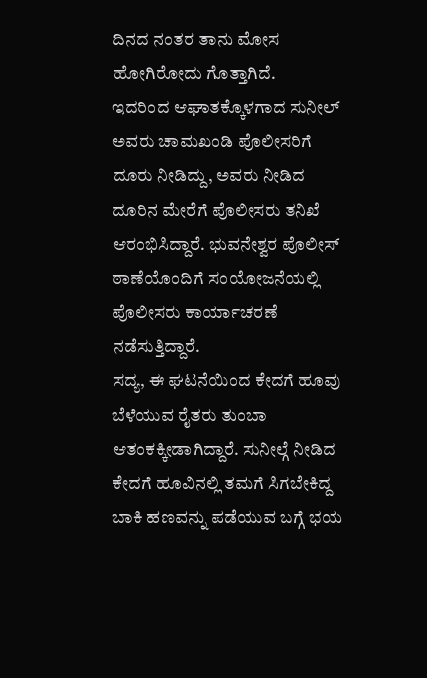ದಿನದ ನಂತರ ತಾನು ಮೋಸ ಹೋಗಿರೋದು ಗೊತ್ತಾಗಿದೆ.
ಇದರಿಂದ ಆಘಾತಕ್ಕೊಳಗಾದ ಸುನೀಲ್ ಅವರು ಚಾಮಖಂಡಿ ಪೊಲೀಸರಿಗೆ ದೂರು ನೀಡಿದ್ದು, ಅವರು ನೀಡಿದ ದೂರಿನ ಮೇರೆಗೆ ಪೊಲೀಸರು ತನಿಖೆ ಆರಂಭಿಸಿದ್ದಾರೆ. ಭುವನೇಶ್ವರ ಪೊಲೀಸ್ ಠಾಣೆಯೊಂದಿಗೆ ಸಂಯೋಜನೆಯಲ್ಲಿ ಪೊಲೀಸರು ಕಾರ್ಯಾಚರಣೆ ನಡೆಸುತ್ತಿದ್ದಾರೆ.
ಸದ್ಯ, ಈ ಘಟನೆಯಿಂದ ಕೇದಗೆ ಹೂವು ಬೆಳೆಯುವ ರೈತರು ತುಂಬಾ ಆತಂಕಕ್ಕೀಡಾಗಿದ್ದಾರೆ. ಸುನೀಲ್ಗೆ ನೀಡಿದ ಕೇದಗೆ ಹೂವಿನಲ್ಲಿ ತಮಗೆ ಸಿಗಬೇಕಿದ್ದ ಬಾಕಿ ಹಣವನ್ನು ಪಡೆಯುವ ಬಗ್ಗೆ ಭಯ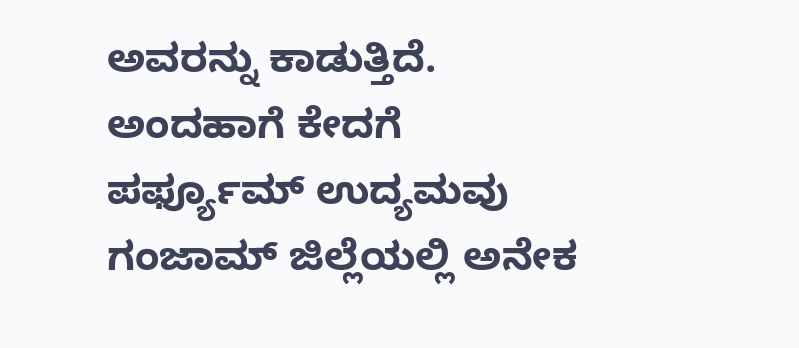ಅವರನ್ನು ಕಾಡುತ್ತಿದೆ. ಅಂದಹಾಗೆ ಕೇದಗೆ ಪರ್ಫ್ಯೂಮ್ ಉದ್ಯಮವು ಗಂಜಾಮ್ ಜಿಲ್ಲೆಯಲ್ಲಿ ಅನೇಕ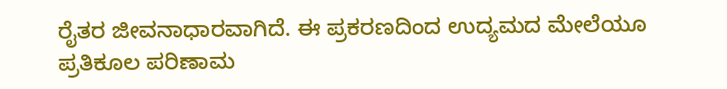ರೈತರ ಜೀವನಾಧಾರವಾಗಿದೆ. ಈ ಪ್ರಕರಣದಿಂದ ಉದ್ಯಮದ ಮೇಲೆಯೂ ಪ್ರತಿಕೂಲ ಪರಿಣಾಮ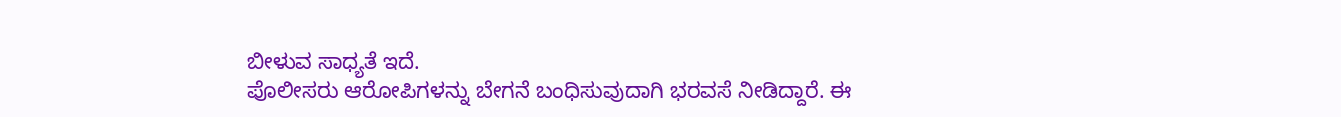ಬೀಳುವ ಸಾಧ್ಯತೆ ಇದೆ.
ಪೊಲೀಸರು ಆರೋಪಿಗಳನ್ನು ಬೇಗನೆ ಬಂಧಿಸುವುದಾಗಿ ಭರವಸೆ ನೀಡಿದ್ದಾರೆ. ಈ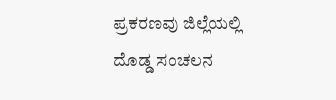ಪ್ರಕರಣವು ಜಿಲ್ಲೆಯಲ್ಲಿ ದೊಡ್ಡ ಸಂಚಲನ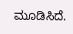ಮೂಡಿಸಿದೆ.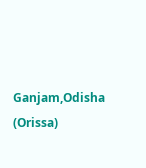Ganjam,Odisha (Orissa)